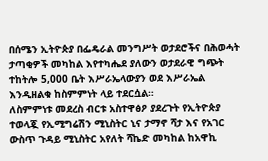በሰሜን ኢትዮጵያ በፌዴራል መንግሥት ወታደሮችና በሕወሓት ታጣቂዎች መካከል እየተካሔደ ያለውን ወታደራዊ ግጭት ተከትሎ 5,000 ቤት እሥራኤላውያን ወደ እሥራኤል እንዲዘልቁ ከስምምነት ላይ ተደርሷል።
ለስምምነቱ መደረስ ብርቱ አስተዋፅዖ ያደረጉት የኢትዮጵያ ተወላጇ የኢሚግሬሽን ሚኒስትር ኒና ታማኖ ሻታ እና የአገር ውስጥ ጉዳይ ሚኒስትር አየለት ሻኬድ መካከል ከአዋኪ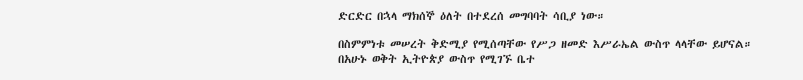ድርድር በኋላ ማክሰኞ ዕለት በተደረሰ መግባባት ሳቢያ ነው።

በስምምነቱ መሠረት ቅድሚያ የሚሰጣቸው የሥጋ ዘመድ እሥራኤል ውስጥ ላላቸው ይሆናል።
በአሁኑ ወቅት ኢትዮጵያ ውስጥ የሚገኙ ቤተ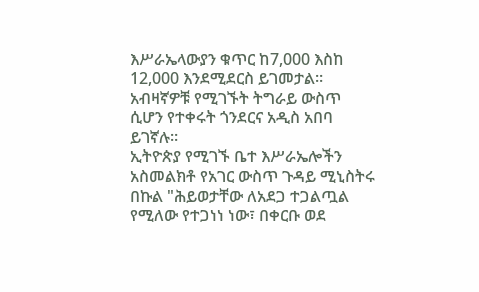እሥራኤላውያን ቁጥር ከ7,000 እስከ 12,000 እንደሚደርስ ይገመታል። አብዛኛዎቹ የሚገኙት ትግራይ ውስጥ ሲሆን የተቀሩት ጎንደርና አዲስ አበባ ይገኛሉ።
ኢትዮጵያ የሚገኙ ቤተ እሥራኤሎችን አስመልክቶ የአገር ውስጥ ጉዳይ ሚኒስትሩ በኩል "ሕይወታቸው ለአደጋ ተጋልጧል የሚለው የተጋነነ ነው፣ በቀርቡ ወደ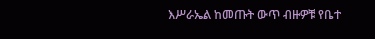እሥራኤል ከመጡት ውጥ ብዙዎቹ የቤተ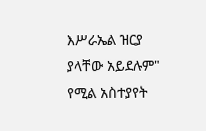እሥራኤል ዝርያ ያላቸው አይደሉም" የሚል አስተያየት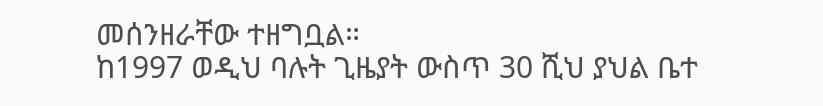መሰንዘራቸው ተዘግቧል።
ከ1997 ወዲህ ባሉት ጊዜያት ውስጥ 30 ሺህ ያህል ቤተ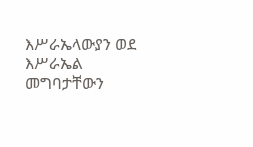እሥራኤላውያን ወደ እሥራኤል መግባታቸውን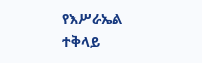የእሥራኤል ተቅላይ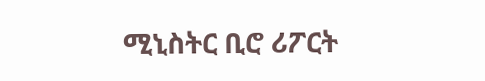ሚኒስትር ቢሮ ሪፖርት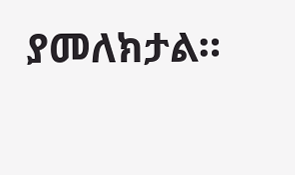ያመለክታል።